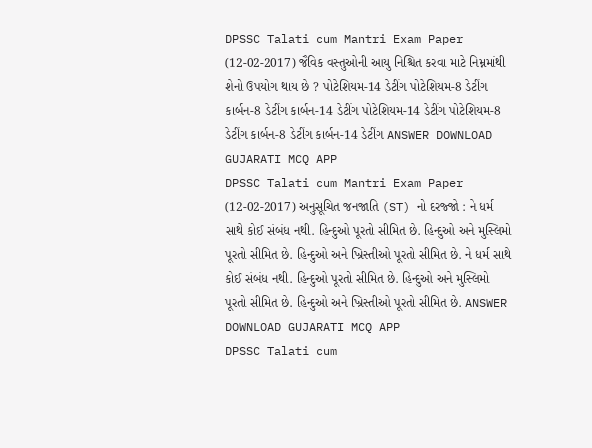DPSSC Talati cum Mantri Exam Paper (12-02-2017) જૈવિક વસ્તુઓની આયુ નિશ્ચિત કરવા માટે નિમ્નમાંથી શેનો ઉપયોગ થાય છે ? પોટેશિયમ-14 ડેટીંગ પોટેશિયમ-8 ડેટીંગ કાર્બન-8 ડેટીંગ કાર્બન-14 ડેટીંગ પોટેશિયમ-14 ડેટીંગ પોટેશિયમ-8 ડેટીંગ કાર્બન-8 ડેટીંગ કાર્બન-14 ડેટીંગ ANSWER DOWNLOAD GUJARATI MCQ APP
DPSSC Talati cum Mantri Exam Paper (12-02-2017) અનુસૂચિત જનજાતિ (ST) નો દરજ્જો : ને ધર્મ સાથે કોઈ સંબંધ નથી. હિન્દુઓ પૂરતો સીમિત છે. હિન્દુઓ અને મુસ્લિમો પૂરતો સીમિત છે. હિન્દુઓ અને ખ્રિસ્તીઓ પૂરતો સીમિત છે. ને ધર્મ સાથે કોઈ સંબંધ નથી. હિન્દુઓ પૂરતો સીમિત છે. હિન્દુઓ અને મુસ્લિમો પૂરતો સીમિત છે. હિન્દુઓ અને ખ્રિસ્તીઓ પૂરતો સીમિત છે. ANSWER DOWNLOAD GUJARATI MCQ APP
DPSSC Talati cum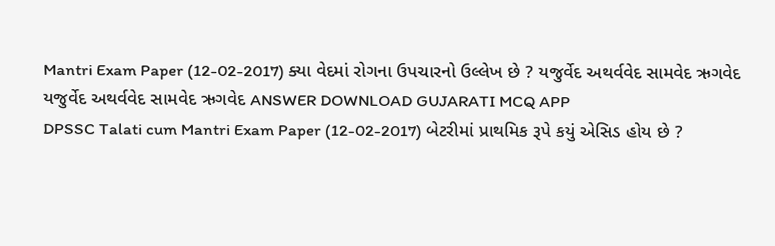Mantri Exam Paper (12-02-2017) ક્યા વેદમાં રોગના ઉપચારનો ઉલ્લેખ છે ? યજુર્વેદ અથર્વવેદ સામવેદ ઋગવેદ યજુર્વેદ અથર્વવેદ સામવેદ ઋગવેદ ANSWER DOWNLOAD GUJARATI MCQ APP
DPSSC Talati cum Mantri Exam Paper (12-02-2017) બેટરીમાં પ્રાથમિક રૂપે કયું એસિડ હોય છે ?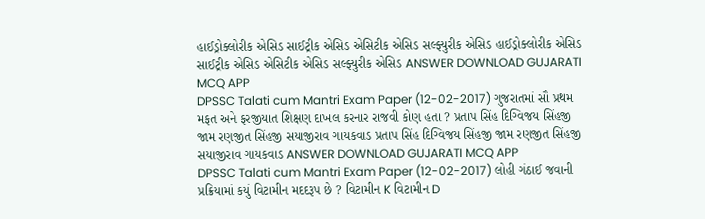હાઈડ્રોક્લોરીક એસિડ સાઈટ્રીક એસિડ એસિટીક એસિડ સલ્ફ્યુરીક એસિડ હાઈડ્રોક્લોરીક એસિડ સાઈટ્રીક એસિડ એસિટીક એસિડ સલ્ફ્યુરીક એસિડ ANSWER DOWNLOAD GUJARATI MCQ APP
DPSSC Talati cum Mantri Exam Paper (12-02-2017) ગુજરાતમાં સૌ પ્રથમ મફત અને ફરજીયાત શિક્ષણ દાખલ કરનાર રાજવી કોણ હતા ? પ્રતાપ સિંહ દિગ્વિજય સિંહજી જામ રણજીત સિંહજી સયાજીરાવ ગાયકવાડ પ્રતાપ સિંહ દિગ્વિજય સિંહજી જામ રણજીત સિંહજી સયાજીરાવ ગાયકવાડ ANSWER DOWNLOAD GUJARATI MCQ APP
DPSSC Talati cum Mantri Exam Paper (12-02-2017) લોહી ગંઠાઈ જવાની પ્રક્રિયામાં કયું વિટામીન મદદરૂપ છે ? વિટામીન K વિટામીન D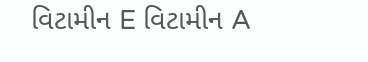વિટામીન E વિટામીન A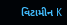વિટામીન K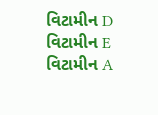વિટામીન D વિટામીન E વિટામીન A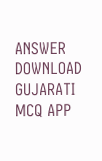ANSWER DOWNLOAD GUJARATI MCQ APP